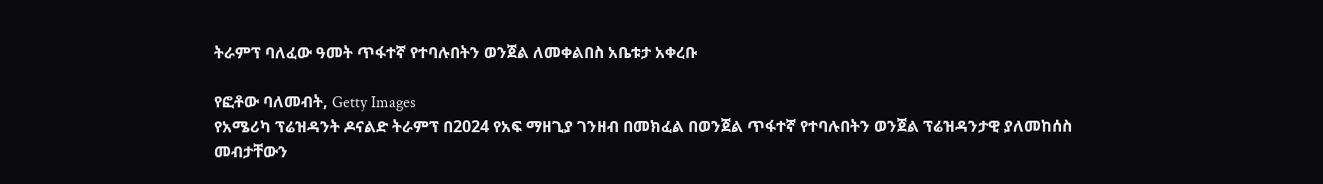ትራምፕ ባለፈው ዓመት ጥፋተኛ የተባሉበትን ወንጀል ለመቀልበስ አቤቱታ አቀረቡ

የፎቶው ባለመብት, Getty Images
የአሜሪካ ፕሬዝዳንት ዶናልድ ትራምፕ በ2024 የአፍ ማዘጊያ ገንዘብ በመክፈል በወንጀል ጥፋተኛ የተባሉበትን ወንጀል ፕሬዝዳንታዊ ያለመከሰስ መብታቸውን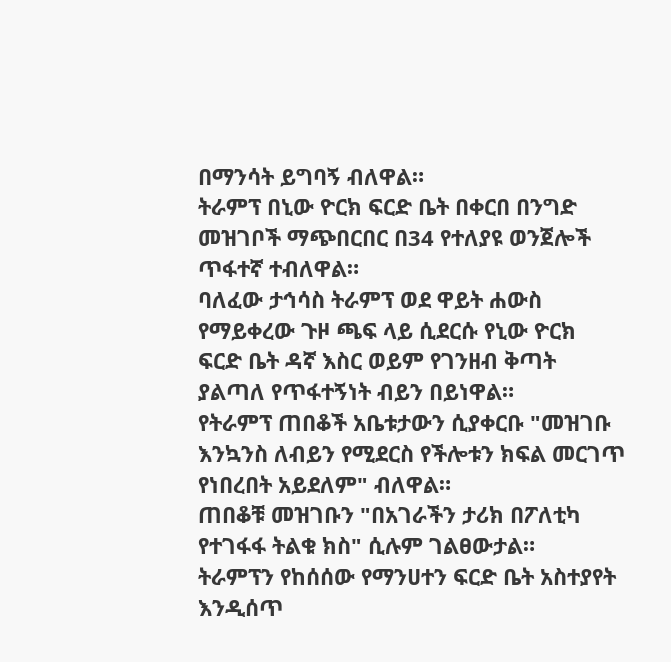በማንሳት ይግባኝ ብለዋል።
ትራምፕ በኒው ዮርክ ፍርድ ቤት በቀርበ በንግድ መዝገቦች ማጭበርበር በ34 የተለያዩ ወንጀሎች ጥፋተኛ ተብለዋል።
ባለፈው ታኅሳስ ትራምፕ ወደ ዋይት ሐውስ የማይቀረው ጉዞ ጫፍ ላይ ሲደርሱ የኒው ዮርክ ፍርድ ቤት ዳኛ እስር ወይም የገንዘብ ቅጣት ያልጣለ የጥፋተኝነት ብይን በይነዋል።
የትራምፕ ጠበቆች አቤቱታውን ሲያቀርቡ "መዝገቡ እንኳንስ ለብይን የሚደርስ የችሎቱን ክፍል መርገጥ የነበረበት አይደለም" ብለዋል።
ጠበቆቹ መዝገቡን "በአገራችን ታሪክ በፖለቲካ የተገፋፋ ትልቁ ክስ" ሲሉም ገልፀውታል።
ትራምፕን የከሰሰው የማንሀተን ፍርድ ቤት አስተያየት እንዲሰጥ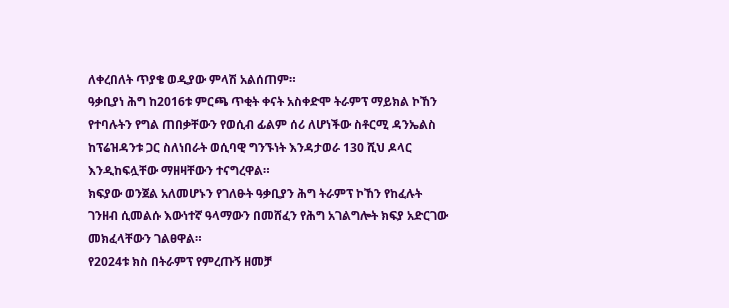ለቀረበለት ጥያቄ ወዲያው ምላሽ አልሰጠም።
ዓቃቢያነ ሕግ ከ2016ቱ ምርጫ ጥቂት ቀናት አስቀድሞ ትራምፕ ማይክል ኮኸን የተባሉትን የግል ጠበቃቸውን የወሲብ ፊልም ሰሪ ለሆነችው ስቶርሚ ዳንኤልስ ከፕሬዝዳንቱ ጋር ስለነበራት ወሲባዊ ግንኙነት እንዳታወራ 130 ሺህ ዶላር እንዲከፍሏቸው ማዘዛቸውን ተናግረዋል።
ክፍያው ወንጀል አለመሆኑን የገለፁት ዓቃቢያን ሕግ ትራምፕ ኮኸን የከፈሉት ገንዘብ ሲመልሱ እውነተኛ ዓላማውን በመሸፈን የሕግ አገልግሎት ክፍያ አድርገው መክፈላቸውን ገልፀዋል።
የ2024ቱ ክስ በትራምፕ የምረጡኝ ዘመቻ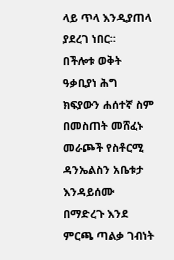ላይ ጥላ እንዲያጠላ ያደረገ ነበር።
በችሎቱ ወቅት ዓቃቢያነ ሕግ ክፍያውን ሐሰተኛ ስም በመስጠት መሸፈኑ መራጮች የስቶርሚ ዳንኤልስን አቤቱታ እንዳይሰሙ በማድረጉ እንደ ምርጫ ጣልቃ ገብነት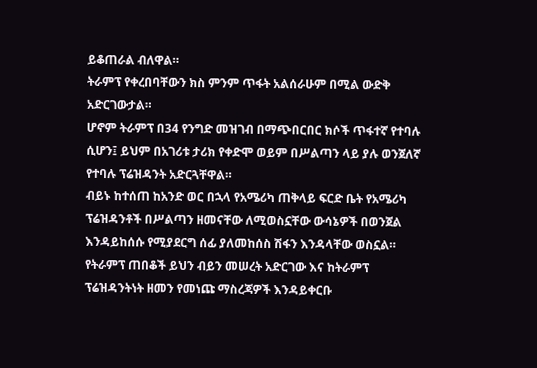ይቆጠራል ብለዋል።
ትራምፕ የቀረበባቸውን ክስ ምንም ጥፋት አልሰራሁም በሚል ውድቅ አድርገውታል።
ሆኖም ትራምፕ በ34 የንግድ መዝገብ በማጭበርበር ክሶች ጥፋተኛ የተባሉ ሲሆን፤ ይህም በአገሪቱ ታሪክ የቀድሞ ወይም በሥልጣን ላይ ያሉ ወንጀለኛ የተባሉ ፕሬዝዳንት አድርጓቸዋል።
ብይኑ ከተሰጠ ከአንድ ወር በኋላ የአሜሪካ ጠቅላይ ፍርድ ቤት የአሜሪካ ፕሬዝዳንቶች በሥልጣን ዘመናቸው ለሚወስኗቸው ውሳኔዎች በወንጀል እንዳይከሰሱ የሚያደርግ ሰፊ ያለመከሰስ ሽፋን እንዳላቸው ወስኗል።
የትራምፕ ጠበቆች ይህን ብይን መሠረት አድርገው እና ከትራምፕ ፕሬዝዳንትነት ዘመን የመነጩ ማስረጃዎች እንዳይቀርቡ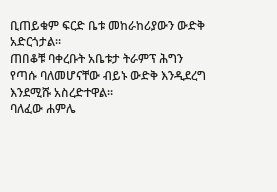ቢጠይቁም ፍርድ ቤቱ መከራከሪያውን ውድቅ አድርጎታል።
ጠበቆቹ ባቀረቡት አቤቱታ ትራምፕ ሕግን የጣሱ ባለመሆናቸው ብይኑ ውድቅ እንዲደረግ እንደሚሹ አስረድተዋል።
ባለፈው ሐምሌ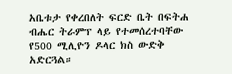አቤቱታ የቀረበለት ፍርድ ቤት በፍትሐ ብሔር ትራምፕ ላይ የተመሰረተባቸው የ500 ሚሊዮን ዶላር ክስ ውድቅ አድርጓል።